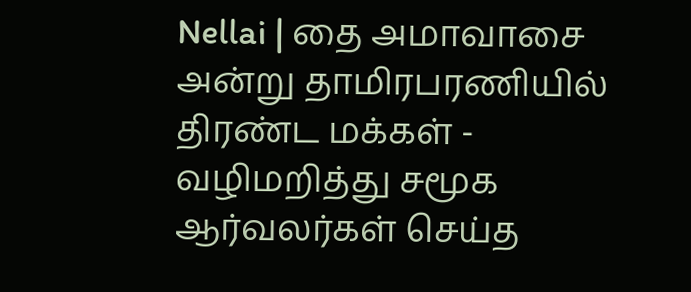Nellai | தை அமாவாசை அன்று தாமிரபரணியில் திரண்ட மக்கள் - வழிமறித்து சமூக ஆர்வலர்கள் செய்த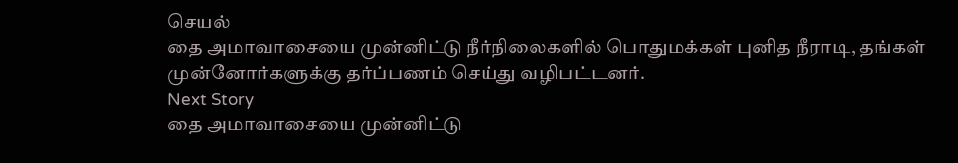செயல்
தை அமாவாசையை முன்னிட்டு நீர்நிலைகளில் பொதுமக்கள் புனித நீராடி, தங்கள் முன்னோர்களுக்கு தர்ப்பணம் செய்து வழிபட்டனர்.
Next Story
தை அமாவாசையை முன்னிட்டு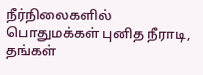நீர்நிலைகளில் பொதுமக்கள் புனித நீராடி, தங்கள்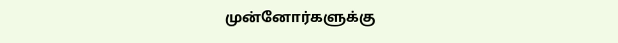முன்னோர்களுக்கு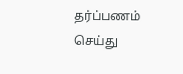தர்ப்பணம் செய்து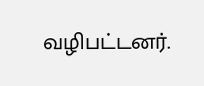வழிபட்டனர்.